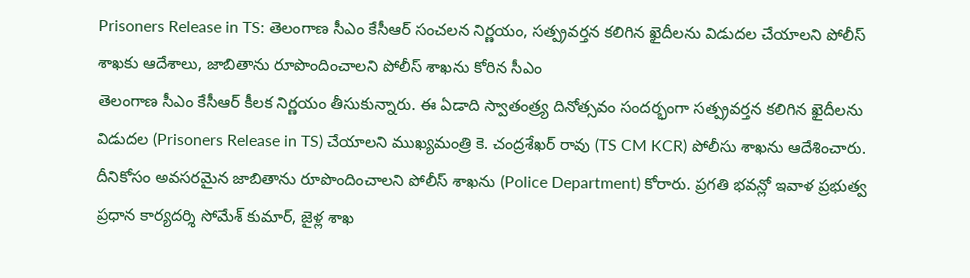Prisoners Release in TS: తెలంగాణ సీఎం కేసీఆర్ సంచలన నిర్ణయం, సత్ప్రవర్తన కలిగిన ఖైదీలను విడుదల చేయాలని పోలీస్ శాఖకు ఆదేశాలు, జాబితాను రూపొందించాలని పోలీస్ శాఖను కోరిన సీఎం
తెలంగాణ సీఎం కేసీఆర్ కీలక నిర్ణయం తీసుకున్నారు. ఈ ఏడాది స్వాతంత్ర్య దినోత్సవం సందర్భంగా సత్ప్రవర్తన కలిగిన ఖైదీలను విడుదల (Prisoners Release in TS) చేయాలని ముఖ్యమంత్రి కె. చంద్రశేఖర్ రావు (TS CM KCR) పోలీసు శాఖను ఆదేశించారు. దీనికోసం అవసరమైన జాబితాను రూపొందించాలని పోలీస్ శాఖను (Police Department) కోరారు. ప్రగతి భవన్లో ఇవాళ ప్రభుత్వ ప్రధాన కార్యదర్శి సోమేశ్ కుమార్, జైళ్ల శాఖ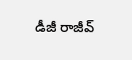డీజీ రాజీవ్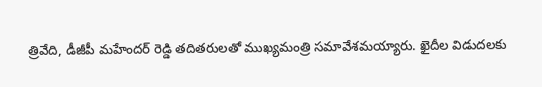త్రివేది, డీజీపీ మహేందర్ రెడ్డి తదితరులతో ముఖ్యమంత్రి సమావేశమయ్యారు. ఖైదీల విడుదలకు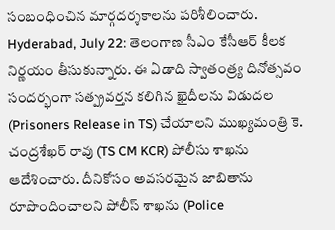సంబంధించిన మార్గదర్శకాలను పరిశీలించారు.
Hyderabad, July 22: తెలంగాణ సీఎం కేసీఆర్ కీలక నిర్ణయం తీసుకున్నారు. ఈ ఏడాది స్వాతంత్ర్య దినోత్సవం సందర్భంగా సత్ప్రవర్తన కలిగిన ఖైదీలను విడుదల (Prisoners Release in TS) చేయాలని ముఖ్యమంత్రి కె. చంద్రశేఖర్ రావు (TS CM KCR) పోలీసు శాఖను ఆదేశించారు. దీనికోసం అవసరమైన జాబితాను రూపొందించాలని పోలీస్ శాఖను (Police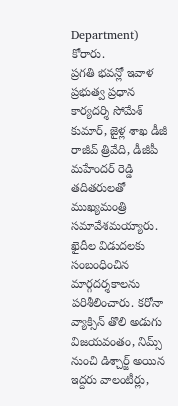Department) కోరారు.
ప్రగతి భవన్లో ఇవాళ ప్రభుత్వ ప్రధాన కార్యదర్శి సోమేశ్ కుమార్, జైళ్ల శాఖ డీజీ రాజీవ్ త్రివేది, డీజీపీ మహేందర్ రెడ్డి తదితరులతో ముఖ్యమంత్రి సమావేశమయ్యారు. ఖైదీల విడుదలకు సంబంధించిన మార్గదర్శకాలను పరిశీలించారు. కరోనా వ్యాక్సిన్ తొలి అడుగు విజయవంతం, నిమ్స్ నుంచి డిశ్చార్జ్ అయిన ఇద్దరు వాలంటీర్లు,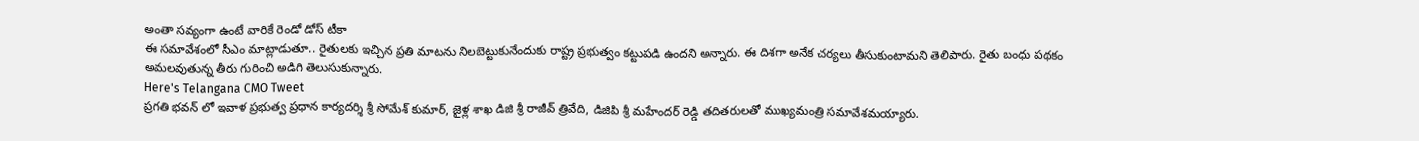అంతా సవ్యంగా ఉంటే వారికే రెండో డోస్ టీకా
ఈ సమావేశంలో సీఎం మాట్లాడుతూ.. రైతులకు ఇచ్చిన ప్రతి మాటను నిలబెట్టుకునేందుకు రాష్ట్ర ప్రభుత్వం కట్టుపడి ఉందని అన్నారు. ఈ దిశగా అనేక చర్యలు తీసుకుంటామని తెలిపారు. రైతు బంధు పథకం అమలవుతున్న తీరు గురించి అడిగి తెలుసుకున్నారు.
Here's Telangana CMO Tweet
ప్రగతి భవన్ లో ఇవాళ ప్రభుత్వ ప్రధాన కార్యదర్శి శ్రీ సోమేశ్ కుమార్, జైళ్ల శాఖ డిజి శ్రీ రాజీవ్ త్రివేది, డిజిపి శ్రీ మహేందర్ రెడ్డి తదితరులతో ముఖ్యమంత్రి సమావేశమయ్యారు.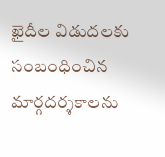ఖైదీల విడుదలకు సంబంధించిన మార్గదర్శకాలను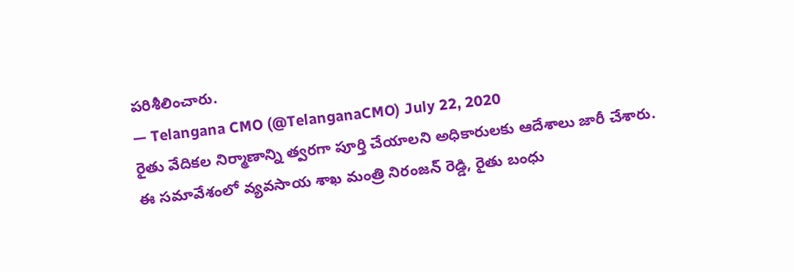పరిశీలించారు.
— Telangana CMO (@TelanganaCMO) July 22, 2020
రైతు వేదికల నిర్మాణాన్ని త్వరగా పూర్తి చేయాలని అధికారులకు ఆదేశాలు జారీ చేశారు. ఈ సమావేశంలో వ్యవసాయ శాఖ మంత్రి నిరంజన్ రెడ్డి, రైతు బంధు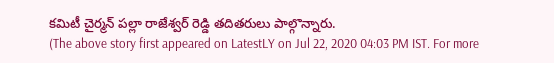కమిటీ చైర్మన్ పల్లా రాజేశ్వర్ రెడ్డి తదితరులు పాల్గొన్నారు.
(The above story first appeared on LatestLY on Jul 22, 2020 04:03 PM IST. For more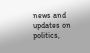news and updates on politics,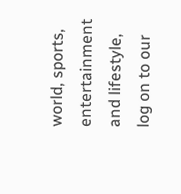world, sports, entertainment and lifestyle, log on to our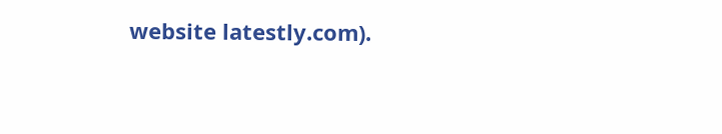website latestly.com).